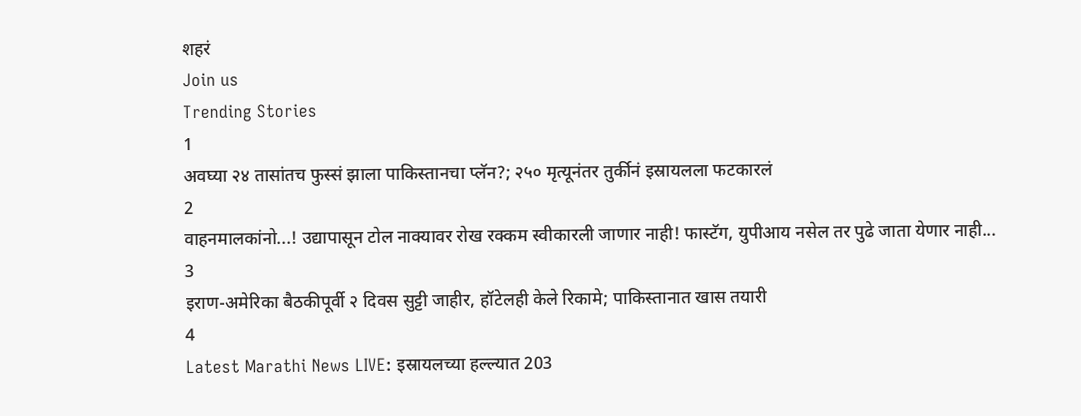शहरं
Join us
Trending Stories
1
अवघ्या २४ तासांतच फुस्सं झाला पाकिस्तानचा प्लॅन?; २५० मृत्यूनंतर तुर्कीनं इस्रायलला फटकारलं
2
वाहनमालकांनो...! उद्यापासून टोल नाक्यावर रोख रक्कम स्वीकारली जाणार नाही! फास्टॅग, युपीआय नसेल तर पुढे जाता येणार नाही...
3
इराण-अमेरिका बैठकीपूर्वी २ दिवस सुट्टी जाहीर, हॉटेलही केले रिकामे; पाकिस्तानात खास तयारी
4
Latest Marathi News LIVE: इस्रायलच्या हल्ल्यात 203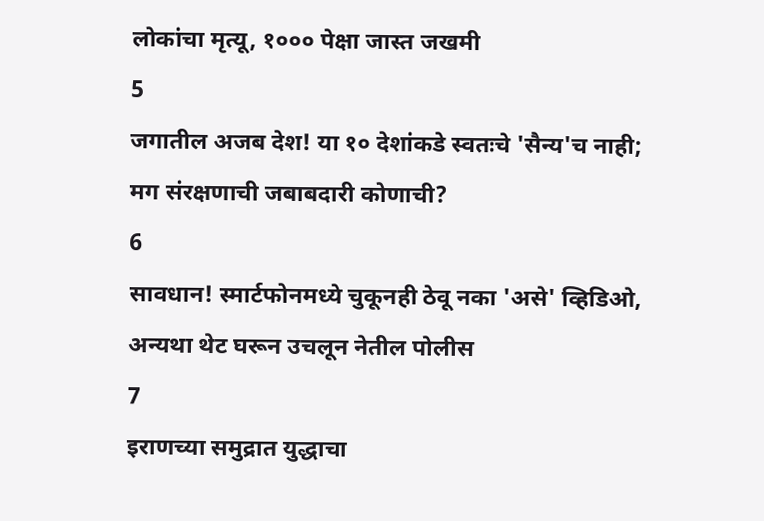लोकांचा मृत्यू, १००० पेक्षा जास्त जखमी
5
जगातील अजब देश! या १० देशांकडे स्वतःचे 'सैन्य'च नाही; मग संरक्षणाची जबाबदारी कोणाची?
6
सावधान! स्मार्टफोनमध्ये चुकूनही ठेवू नका 'असे' व्हिडिओ, अन्यथा थेट घरून उचलून नेतील पोलीस
7
इराणच्या समुद्रात युद्धाचा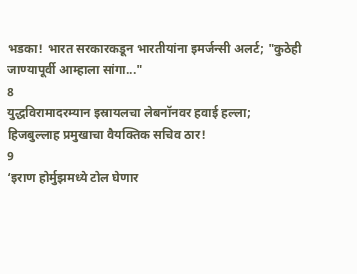भडका! भारत सरकारकडून भारतीयांना इमर्जन्सी अलर्ट; "कुठेही जाण्यापूर्वी आम्हाला सांगा..."
8
युद्धविरामादरम्यान इस्रायलचा लेबनॉनवर हवाई हल्ला; हिजबुल्लाह प्रमुखाचा वैयक्तिक सचिव ठार!
9
‘इराण होर्मुझमध्ये टोल घेणार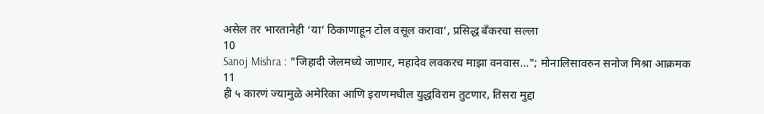असेल तर भारतानेही ‘या’ ठिकाणाहून टोल वसूल करावा’, प्रसिद्ध बँकरचा सल्ला
10
Sanoj Mishra : "जिहादी जेलमध्ये जाणार, महादेव लवकरच माझा वनवास..."; मोनालिसावरुन सनोज मिश्रा आक्रमक
11
ही ५ कारणं ज्यामुळे अमेरिका आणि इराणमधील युद्धविराम तुटणार, तिसरा मुद्दा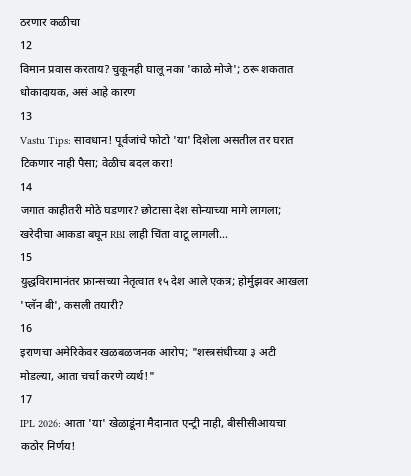ठरणार कळीचा
12
विमान प्रवास करताय? चुकूनही घालू नका 'काळे मोजे'; ठरू शकतात धोकादायक, असं आहे कारण
13
Vastu Tips: सावधान! पूर्वजांचे फोटो 'या' दिशेला असतील तर घरात टिकणार नाही पैसा; वेळीच बदल करा!
14
जगात काहीतरी मोठे घडणार? छोटासा देश सोन्याच्या मागे लागला; खरेदीचा आकडा बघून RBI लाही चिंता वाटू लागली...
15
युद्धविरामानंतर फ्रान्सच्या नेतृत्वात १५ देश आले एकत्र; होर्मुझवर आखला 'प्लॅन बी', कसली तयारी?
16
इराणचा अमेरिकेवर खळबळजनक आरोप; "शस्त्रसंधीच्या ३ अटी मोडल्या, आता चर्चा करणे व्यर्थ!"
17
IPL 2026: आता 'या' खेळाडूंना मैदानात एन्ट्री नाही, बीसीसीआयचा कठोर निर्णय!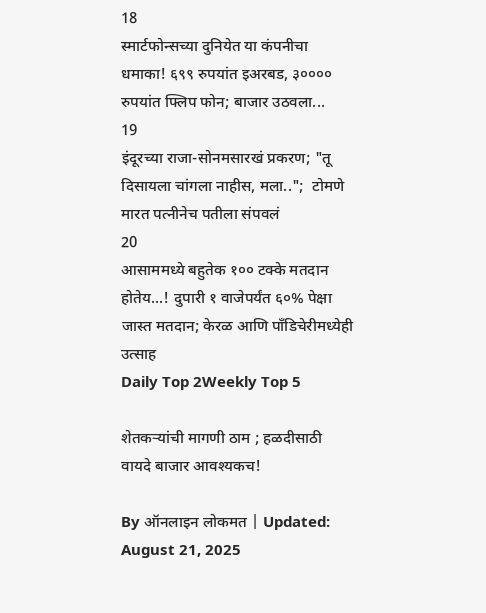18
स्मार्टफोन्सच्या दुनियेत या कंपनीचा धमाका! ६९९ रुपयांत इअरबड, ३०००० रुपयांत फ्लिप फोन; बाजार उठवला...
19
इंदूरच्या राजा-सोनमसारखं प्रकरण; "तू दिसायला चांगला नाहीस, मला..";  टोमणे मारत पत्नीनेच पतीला संपवलं
20
आसाममध्ये बहुतेक १०० टक्के मतदान होतेय...! दुपारी १ वाजेपर्यंत ६०% पेक्षा जास्त मतदान; केरळ आणि पाँडिचेरीमध्येही उत्साह
Daily Top 2Weekly Top 5

शेतकऱ्यांची मागणी ठाम ; हळदीसाठी वायदे बाजार आवश्यकच!

By ऑनलाइन लोकमत | Updated: August 21, 2025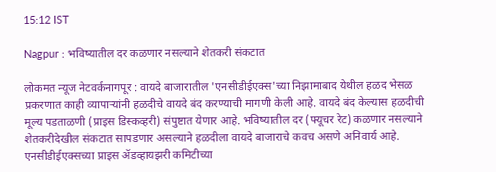15:12 IST

Nagpur : भविष्यातील दर कळणार नसल्याने शेतकरी संकटात

लोकमत न्यूज नेटवर्कनागपूर : वायदे बाजारातील 'एनसीडीईएक्स'च्या निझामाबाद येथील हळद भेसळ प्रकरणात काही व्यापाऱ्यांनी हळदीचे वायदे बंद करण्याची मागणी केली आहे. वायदे बंद केल्यास हळदीची मूल्य पडताळणी (प्राइस डिस्कव्हरी) संपुष्टात येणार आहे. भविष्यातील दर (फ्यूचर रेट) कळणार नसल्याने शेतकरीदेखील संकटात सापडणार असल्याने हळदीला वायदे बाजाराचे कवच असणे अनिवार्य आहे. एनसीडीईएक्सच्या प्राइस ॲडव्हायझरी कमिटीच्या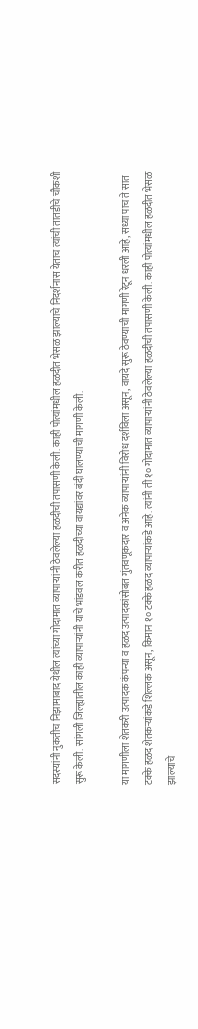सदस्यांनी नुकतीच निझामाबाद येथील त्यांच्या गोदामात व्यापाऱ्यांनी ठेवलेल्या हळदीची तपासणी केली. काही पोत्यांमधील हळदीत भेसळ झाल्याचे निदर्शनास येताच त्यांची तातडीचे चौकशी सुरू केली. सांगली जिल्ह्यातील काही व्यापाऱ्यांनी याचे भांडवल करीत हळदीच्या वायद्यांवर बंदी घालण्याची मागणी केली.

या मागणीला शेतकरी उत्पादक कंपन्या व हळद उत्पादकांसोबत गुंतवणूकदार व अनेक व्यापाऱ्यांनी विरोध दर्शविला असून, वायदे सुरू ठेवण्याची मागणी रेटून धरली आहे, सध्या पाच ते सात टक्के हळद शेतकऱ्यांकडे शिल्लक असून, किमान १० टक्के हळद व्यापाऱ्यांकडे आहे. त्यांनी ती १० गोदामात व्यापाऱ्यांनी ठेवलेल्या हळदीची तपासणी केली. काही पोत्यांमधील हळदीत भेसळ झाल्याचे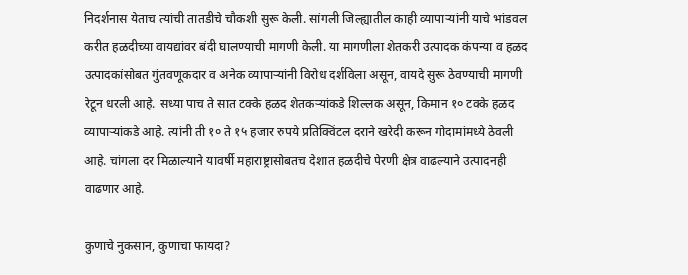निदर्शनास येताच त्यांची तातडीचे चौकशी सुरू केली. सांगली जिल्ह्यातील काही व्यापाऱ्यांनी याचे भांडवल करीत हळदीच्या वायद्यांवर बंदी घालण्याची मागणी केली. या मागणीला शेतकरी उत्पादक कंपन्या व हळद उत्पादकांसोबत गुंतवणूकदार व अनेक व्यापाऱ्यांनी विरोध दर्शविला असून, वायदे सुरू ठेवण्याची मागणी रेटून धरली आहे. सध्या पाच ते सात टक्के हळद शेतकऱ्यांकडे शिल्लक असून, किमान १० टक्के हळद व्यापाऱ्यांकडे आहे. त्यांनी ती १० ते १५ हजार रुपये प्रतिक्विंटल दराने खरेदी करून गोदामांमध्ये ठेवली आहे. चांगला दर मिळाल्याने यावर्षी महाराष्ट्रासोबतच देशात हळदीचे पेरणी क्षेत्र वाढल्याने उत्पादनही वाढणार आहे.

कुणाचे नुकसान, कुणाचा फायदा?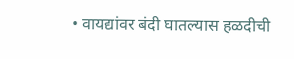• वायद्यांवर बंदी घातल्यास हळदीची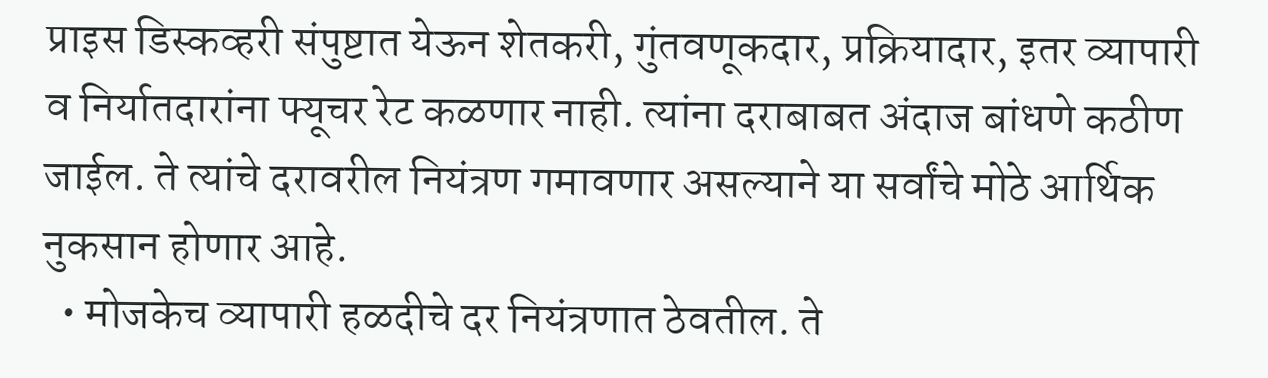प्राइस डिस्कव्हरी संपुष्टात येऊन शेतकरी, गुंतवणूकदार, प्रक्रियादार, इतर व्यापारी व निर्यातदारांना फ्यूचर रेट कळणार नाही. त्यांना दराबाबत अंदाज बांधणे कठीण जाईल. ते त्यांचे दरावरील नियंत्रण गमावणार असल्याने या सर्वांचे मोठे आर्थिक नुकसान होणार आहे.
  • मोजकेच व्यापारी हळदीचे दर नियंत्रणात ठेवतील. ते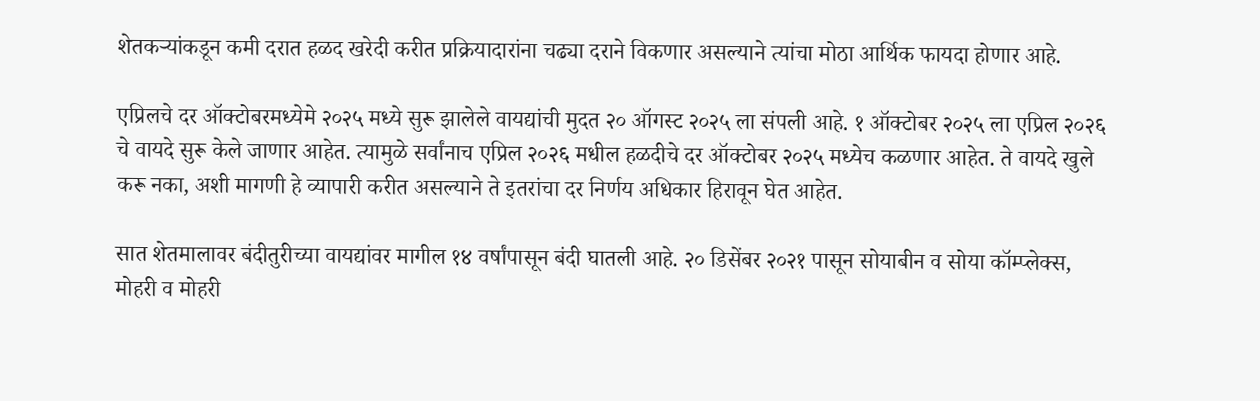शेतकऱ्यांकडून कमी दरात हळद खरेदी करीत प्रक्रियादारांना चढ्या दराने विकणार असल्याने त्यांचा मोठा आर्थिक फायदा होणार आहे.

एप्रिलचे दर ऑक्टोबरमध्येमे २०२५ मध्ये सुरू झालेले वायद्यांची मुदत २० ऑगस्ट २०२५ ला संपली आहे. १ ऑक्टोबर २०२५ ला एप्रिल २०२६ चे वायदे सुरू केले जाणार आहेत. त्यामुळे सर्वांनाच एप्रिल २०२६ मधील हळदीचे दर ऑक्टोबर २०२५ मध्येच कळणार आहेत. ते वायदे खुले करू नका, अशी मागणी हे व्यापारी करीत असल्याने ते इतरांचा दर निर्णय अधिकार हिरावून घेत आहेत.

सात शेतमालावर बंदीतुरीच्या वायद्यांवर मागील १४ वर्षांपासून बंदी घातली आहे. २० डिसेंबर २०२१ पासून सोयाबीन व सोया कॉम्प्लेक्स, मोहरी व मोहरी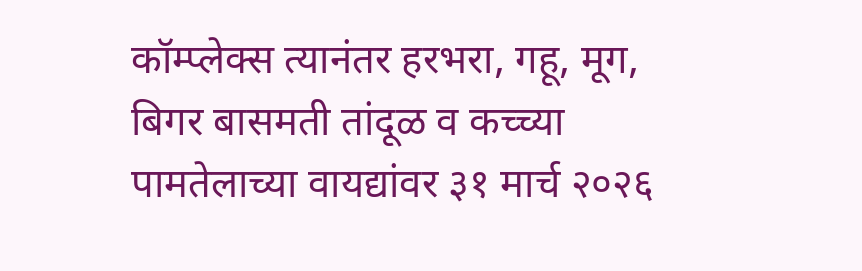कॉम्प्लेक्स त्यानंतर हरभरा, गहू, मूग, बिगर बासमती तांदूळ व कच्च्या पामतेलाच्या वायद्यांवर ३१ मार्च २०२६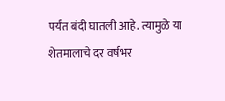पर्यंत बंदी घातली आहे. त्यामुळे या शेतमालाचे दर वर्षभर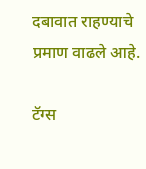दबावात राहण्याचे प्रमाण वाढले आहे.

टॅग्स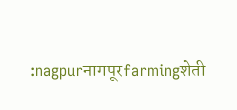:nagpurनागपूरfarmingशेती